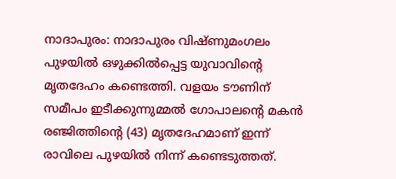നാദാപുരം: നാദാപുരം വിഷ്ണുമംഗലം പുഴയിൽ ഒഴുക്കിൽപ്പെട്ട യുവാവിന്റെ മൃതദേഹം കണ്ടെത്തി. വളയം ടൗണിന് സമീപം ഇടീക്കുന്നുമ്മൽ ഗോപാലന്റെ മകൻ രഞ്ജിത്തിന്റെ (43) മൃതദേഹമാണ് ഇന്ന് രാവിലെ പുഴയിൽ നിന്ന് കണ്ടെടുത്തത്.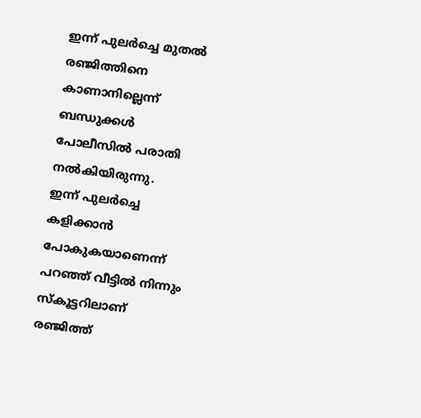ഇന്ന് പുലർച്ചെ മുതൽ രഞ്ജിത്തിനെ കാണാനില്ലെന്ന് ബന്ധുക്കൾ പോലീസിൽ പരാതി നൽകിയിരുന്നു.
ഇന്ന് പുലർച്ചെ കളിക്കാൻ പോകുകയാണെന്ന് പറഞ്ഞ് വീട്ടിൽ നിന്നും സ്കൂട്ടറിലാണ് രഞ്ജിത്ത്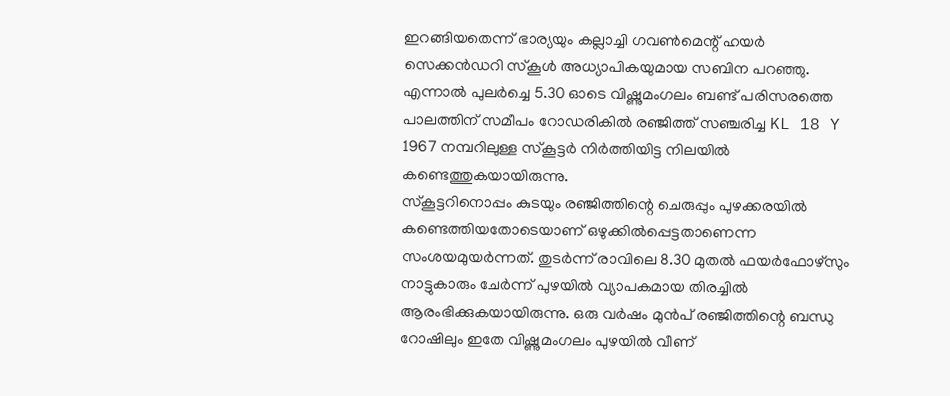ഇറങ്ങിയതെന്ന് ഭാര്യയും കല്ലാച്ചി ഗവൺമെന്റ് ഹയർ സെക്കൻഡറി സ്കൂൾ അധ്യാപികയുമായ സബിന പറഞ്ഞു. എന്നാൽ പുലർച്ചെ 5.30 ഓടെ വിഷ്ണുമംഗലം ബണ്ട് പരിസരത്തെ പാലത്തിന് സമീപം റോഡരികിൽ രഞ്ജിത്ത് സഞ്ചരിച്ച KL 18 Y 1967 നമ്പറിലുള്ള സ്കൂട്ടർ നിർത്തിയിട്ട നിലയിൽ കണ്ടെത്തുകയായിരുന്നു.
സ്കൂട്ടറിനൊപ്പം കുടയും രഞ്ജിത്തിന്റെ ചെരുപ്പും പുഴക്കരയിൽ കണ്ടെത്തിയതോടെയാണ് ഒഴുക്കിൽപ്പെട്ടതാണെന്ന സംശയമുയർന്നത്. തുടർന്ന് രാവിലെ 8.30 മുതൽ ഫയർഫോഴ്സും നാട്ടുകാരും ചേർന്ന് പുഴയിൽ വ്യാപകമായ തിരച്ചിൽ ആരംഭിക്കുകയായിരുന്നു. ഒരു വർഷം മുൻപ് രഞ്ജിത്തിന്റെ ബന്ധു റോഷിലും ഇതേ വിഷ്ണുമംഗലം പുഴയിൽ വീണ്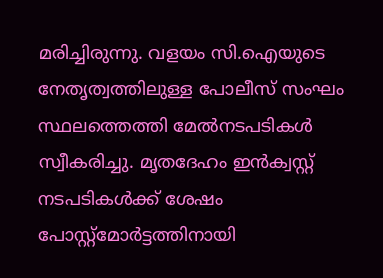മരിച്ചിരുന്നു. വളയം സി.ഐയുടെ നേതൃത്വത്തിലുള്ള പോലീസ് സംഘം സ്ഥലത്തെത്തി മേൽനടപടികൾ സ്വീകരിച്ചു. മൃതദേഹം ഇൻക്വസ്റ്റ് നടപടികൾക്ക് ശേഷം പോസ്റ്റ്മോർട്ടത്തിനായി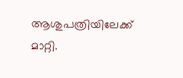ആശുപത്രിയിലേക്ക് മാറ്റി.